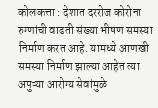कोलकत्ता : देशात दररोज कोरोना रुग्णांची वाढती संख्या भीषण समस्या निर्माण करत आहे. यामध्ये आणखी समस्या निर्माण झाल्या आहेत त्या अपुऱ्या आरोग्य सेवांमुळे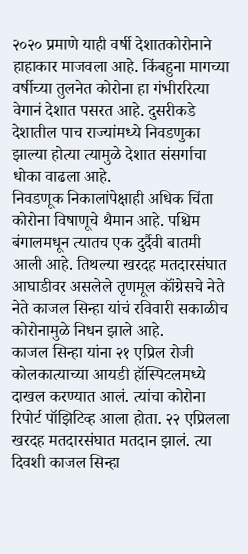२०२० प्रमाणे याही वर्षी देशातकोरोनाने हाहाकार माजवला आहे. किंबहुना मागच्या वर्षीच्या तुलनेत कोरोना हा गंभीररित्या वेगानं देशात पसरत आहे. दुसरीकडे देशातील पाच राज्यांमध्ये निवडणुका झाल्या होत्या त्यामुळे देशात संसर्गाचा धोका वाढला आहे.
निवडणूक निकालांपेक्षाही अधिक चिंता कोरोना विषाणूचे थैमान आहे. पश्चिम बंगालमधून त्यातच एक दुर्दैवी बातमी आली आहे. तिथल्या खरदह मतदारसंघात आघाडीवर असलेले तृणमूल कॉंग्रेसचे नेते नेते काजल सिन्हा यांचं रविवारी सकाळीच कोरोनामुळे निधन झाले आहे.
काजल सिन्हा यांना २१ एप्रिल रोजी कोलकात्याच्या आयडी हॉस्पिटलमध्ये दाखल करण्यात आलं. त्यांचा कोरोना रिपोर्ट पॉझिटिव्ह आला होता. २२ एप्रिलला खरदह मतदारसंघात मतदान झालं. त्या दिवशी काजल सिन्हा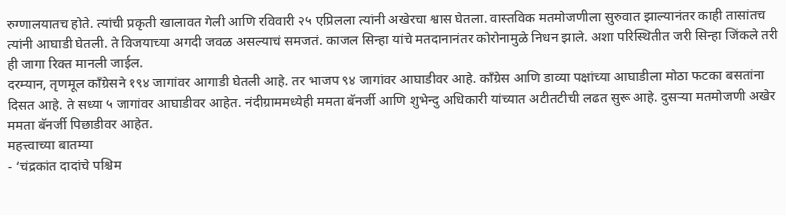रुग्णालयातच होते. त्यांची प्रकृती खालावत गेली आणि रविवारी २५ एप्रिलला त्यांनी अखेरचा श्वास घेतला. वास्तविक मतमोजणीला सुरुवात झाल्यानंतर काही तासांतच त्यांनी आघाडी घेतली. ते विजयाच्या अगदी जवळ असल्याचं समजतं. काजल सिन्हा यांचे मतदानानंतर कोरोनामुळे निधन झाले. अशा परिस्थितीत जरी सिन्हा जिंकले तरी ही जागा रिक्त मानली जाईल.
दरम्यान, तृणमूल काँग्रेसने १९४ जागांवर आगाडी घेतली आहे. तर भाजप ९४ जागांवर आघाडीवर आहे. काँग्रेस आणि डाव्या पक्षांच्या आघाडीला मोठा फटका बसतांना दिसत आहे. ते सध्या ५ जागांवर आघाडीवर आहेत. नंदीग्राममध्येही ममता बॅनर्जी आणि शुभेन्दु अधिकारी यांच्यात अटीतटीची लढत सुरू आहे. दुसऱ्या मतमोजणी अखेर ममता बॅनर्जी पिछाडीवर आहेत.
महत्त्वाच्या बातम्या
- ‘चंद्रकांत दादांचे पश्चिम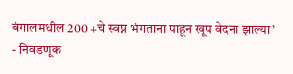बंगालमधील 200 +चे स्वप्न भंगताना पाहून खूप वेदना झाल्या’
- निवडणूक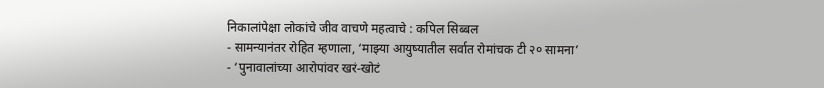निकालांपेक्षा लोकांचे जीव वाचणे महत्वाचे : कपिल सिब्बल
- सामन्यानंतर रोहित म्हणाला, ‘माझ्या आयुष्यातील सर्वात रोमांचक टी २० सामना’
- ‘पुनावालांच्या आरोपांवर खरं-खोटं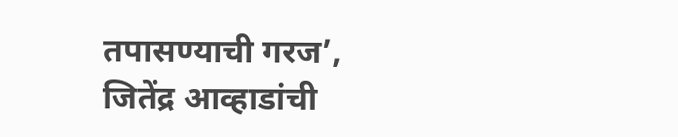तपासण्याची गरज’, जितेंद्र आव्हाडांची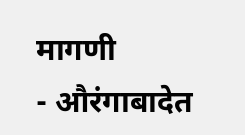मागणी
- औरंगाबादेत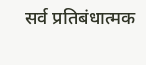सर्व प्रतिबंधात्मक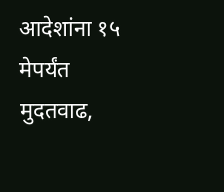आदेशांना १५ मेपर्यंत मुदतवाढ,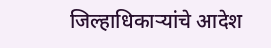जिल्हाधिकाऱ्यांचे आदेश